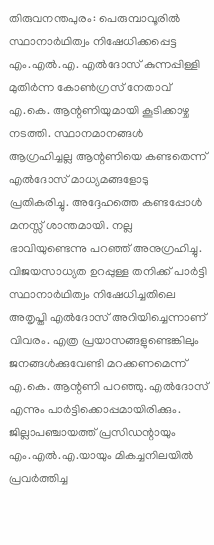തിരുവനന്തപുരം: പെരുമ്പാവൂരിൽ സ്ഥാനാർഥിത്വം നിഷേധിക്കപ്പെട്ട എം.എൽ.എ. എൽദോസ് കുന്നപ്പിള്ളി മുതിർന്ന കോൺഗ്രസ് നേതാവ് എ.കെ. ആന്റണിയുമായി കൂടിക്കാഴ്ച നടത്തി. സ്ഥാനമാനങ്ങൾ ആഗ്രഹിച്ചല്ല ആന്റണിയെ കണ്ടതെന്ന് എൽദോസ് മാധ്യമങ്ങളോടു പ്രതികരിച്ചു. അദ്ദേഹത്തെ കണ്ടപ്പോൾ മനസ്സ് ശാന്തമായി. നല്ല ഭാവിയുണ്ടെന്നു പറഞ്ഞ് അനുഗ്രഹിച്ചു. വിജയസാധ്യത ഉറപ്പുള്ള തനിക്ക് പാർട്ടി സ്ഥാനാർഥിത്വം നിഷേധിച്ചതിലെ അതൃപ്തി എൽദോസ് അറിയിച്ചെന്നാണ് വിവരം. എത്ര പ്രയാസങ്ങളുണ്ടെങ്കിലും ജനങ്ങൾക്കുവേണ്ടി മറക്കണമെന്ന് എ.കെ. ആന്റണി പറഞ്ഞു. എൽദോസ് എന്നും പാർട്ടിക്കൊപ്പമായിരിക്കും. ജില്ലാപഞ്ചായത്ത് പ്രസിഡന്റായും എം.എൽ.എ.യായും മികച്ചനിലയിൽ പ്രവർത്തിച്ച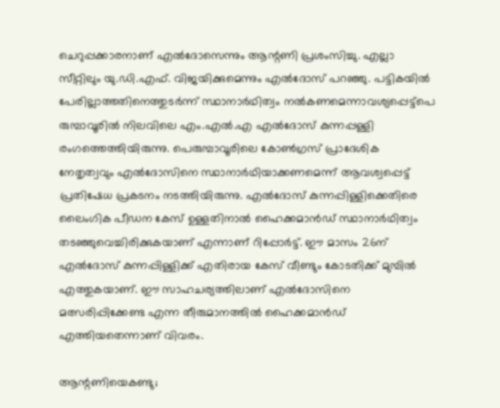ചെറുപ്പക്കാരനാണ് എൽദോസെന്നും ആന്റണി പ്രശംസിച്ചു. എല്ലാ സീറ്റിലും യു.ഡി.എഫ്. വിജയിക്കുമെന്നും എൽദോസ് പറഞ്ഞു. പട്ടികയിൽ പേരില്ലാത്തതിനെത്തുടർന്ന് സ്ഥാനാർഥിത്വം നൽകണമെന്നാവശ്യപ്പെട്ട്പെ രുമ്പാവൂരിൽ നിലവിലെ എം.എൽ.എ എൽദോസ് കുന്നപ്പള്ളി രംഗത്തെത്തിയിരുന്നു. പെരുമ്പാവൂരിലെ കോൺഗ്രസ് പ്രാദേശിക നേതൃത്വവും എൽദോസിനെ സ്ഥാനാർഥിയാക്കണമെന്ന് ആവശ്വപ്പെട്ട് പ്രതിഷേധ പ്രകടനം നടത്തിയിരുന്നു. എൽദോസ് കുന്നപ്പിള്ളിക്കെതിരെ ലൈംഗിക പീഡന കേസ് ഉള്ളതിനാൽ ഹൈക്കമാൻഡ് സ്ഥാനാർഥിത്വം തടഞ്ഞുവെച്ചിരിക്കുകയാണ് എന്നാണ് റിപ്പോർട്ട്. ഈ മാസം 26ന് എൽദോസ് കുന്നപ്പിള്ളിക്ക് എതിരായ കേസ് വീണ്ടും കോടതിക്ക് മുമ്പിൽ എത്തുകയാണ്. ഈ സാഹചര്യത്തിലാണ് എൽദോസിനെ മത്സരിപ്പിക്കേണ്ട എന്ന തീരുമാനത്തിൽ ഹൈക്കമാൻഡ് എത്തിയതെന്നാണ് വിവരം.

ആന്റണിയെകണ്ടു;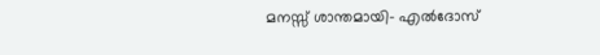മനസ്സ് ശാന്തമായി- എൽദോസ്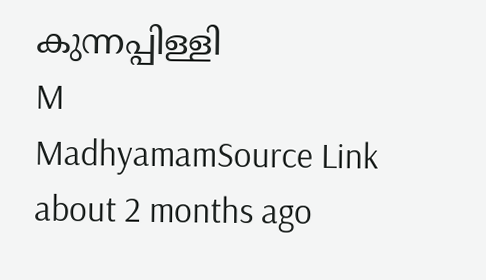കുന്നപ്പിള്ളി
M
MadhyamamSource Link
about 2 months ago